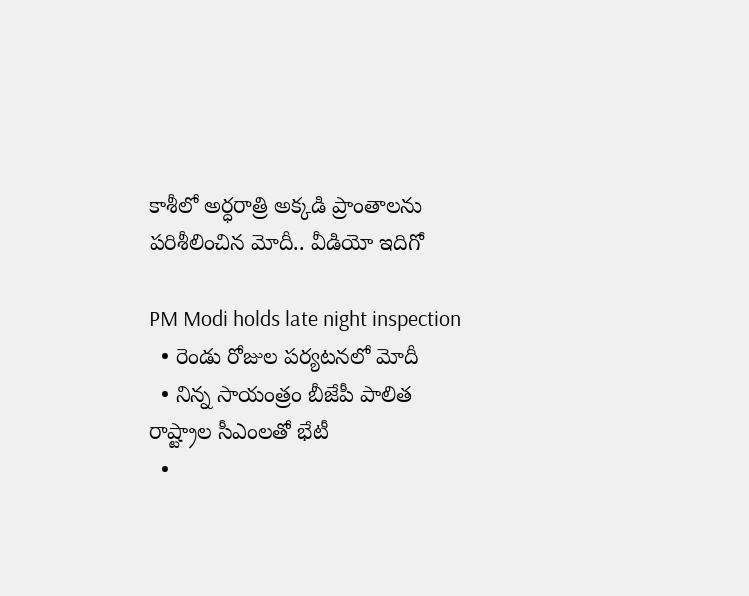కాశీలో అర్ధ‌రాత్రి అక్క‌డి ప్రాంతాలను ప‌రిశీలించిన మోదీ.. వీడియో ఇదిగో

PM Modi holds late night inspection
  • రెండు రోజుల ప‌ర్య‌ట‌న‌లో మోదీ
  • నిన్న‌ సాయంత్రం బీజేపీ పాలిత రాష్ట్రాల సీఎంలతో భేటీ
  •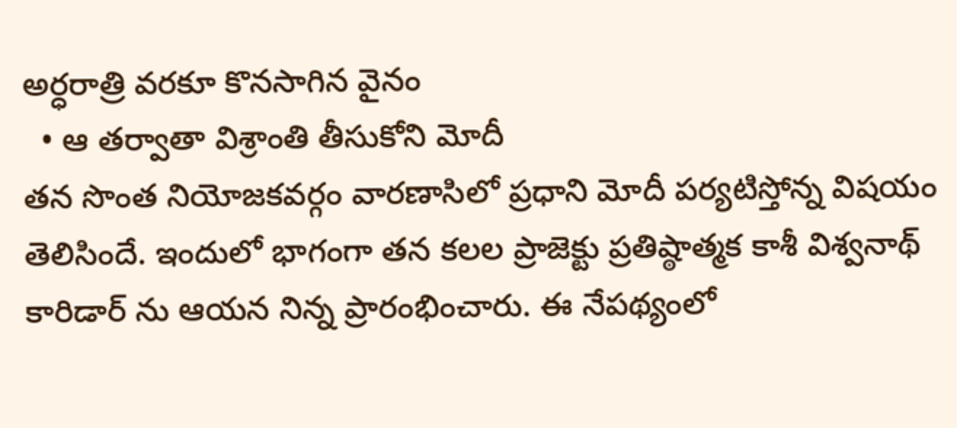అర్ధరాత్రి వరకూ కొన‌సాగిన వైనం
  • ఆ త‌ర్వాతా విశ్రాంతి తీసుకోని మోదీ
తన సొంత‌ నియోజకవర్గం వారణాసిలో ప్ర‌ధాని మోదీ ప‌ర్య‌టిస్తోన్న విష‌యం తెలిసిందే. ఇందులో భాగంగా త‌న క‌ల‌ల ప్రాజెక్టు ప్రతిష్ఠాత్మక కాశీ విశ్వనాథ్ కారిడార్ ను ఆయ‌న నిన్న‌ ప్రారంభించారు. ఈ నేప‌థ్యంలో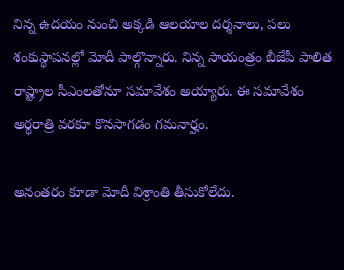నిన్న ఉదయం నుంచి అక్క‌డి ఆల‌యాల‌ దర్శనాలు, పలు శంకుస్థాప‌న‌ల్లో మోదీ పాల్గొన్నారు. నిన్న‌ సాయంత్రం బీజేపీ పాలిత రాష్ట్రాల సీఎంలతోనూ స‌మావేశం అయ్యారు. ఈ సమావేశం అర్ధరాత్రి వరకూ కొన‌సాగ‌డం గ‌మ‌నార్హం.

అనంత‌రం కూడా మోదీ విశ్రాంతి తీసుకోలేదు.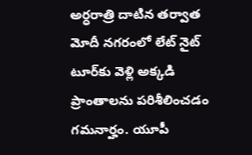అర్ధరాత్రి దాటిన త‌ర్వాత మోదీ నగరంలో లేట్‌ నైట్‌ టూర్‌కు వెళ్లి అక్క‌డి ప్రాంతాల‌ను ప‌రిశీలించ‌డం గ‌మ‌నార్హం. యూపీ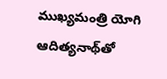ముఖ్యమంత్రి యోగి ఆదిత్యనాథ్‌తో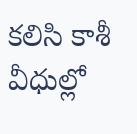కలిసి కాశీ వీధుల్లో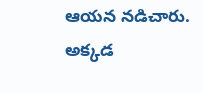ఆయ‌న‌ నడిచారు. అక్కడ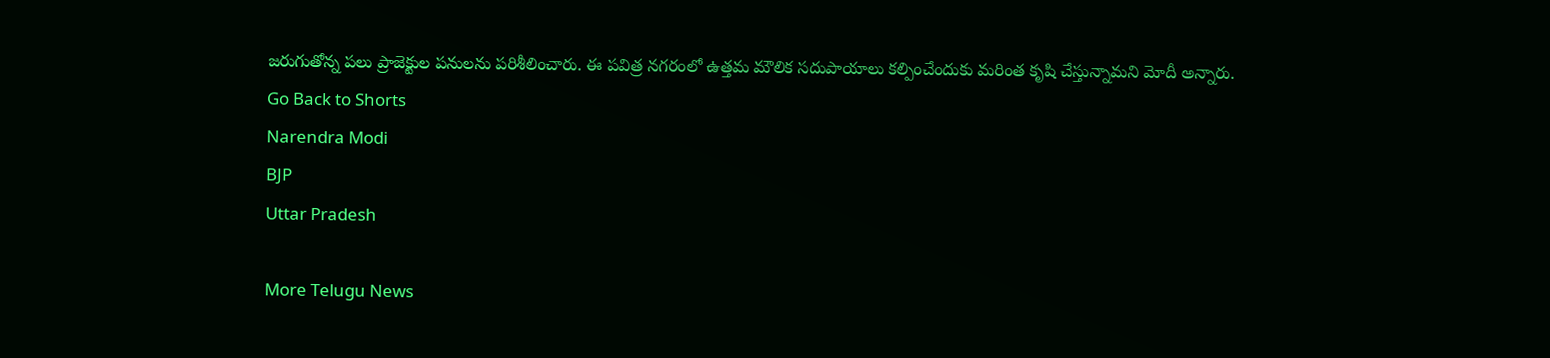జ‌రుగుతోన్న ప‌లు ప్రాజెక్టుల‌ పనులను పరిశీలించారు. ఈ పవిత్ర నగరంలో ఉత్తమ మౌలిక సదుపాయాలు కల్పించేందుకు మరింత కృషి చేస్తున్నామ‌ని మోదీ అన్నారు.
Go Back to Shorts
Narendra Modi
BJP
Uttar Pradesh

More Telugu News